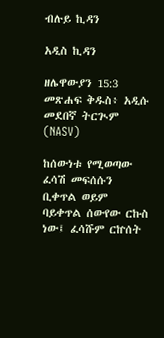ብሉይ ኪዳን

አዲስ ኪዳን

ዘሌዋውያን 15:3 መጽሐፍ ቅዱስ፥ አዲሱ መደበኛ ትርጒም (NASV)

ከሰውነቱ የሚወጣው ፈሳሽ መፍሰሱን ቢቀጥል ወይም ባይቀጥል ሰውየው ርኩስ ነው፤ ፈሳሹም ርኵሰት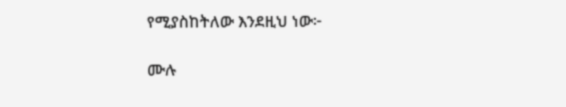የሚያስከትለው እንደዚህ ነው፦

ሙሉ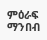ምዕራፍ ማንበብ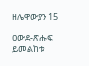ዘሌዋውያን 15

ዐውደ-ጽሑፍ ይመልከቱ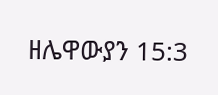ዘሌዋውያን 15:3